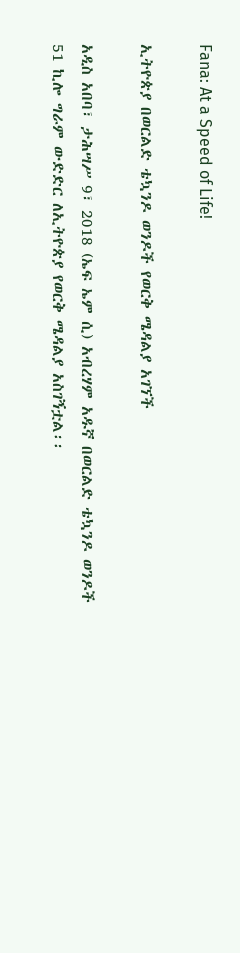Fana: At a Speed of Life!

ኢትዮጵያ በወርልድ ቴኳንዶ ወንዶች የወርቅ ሜዳልያ አገኘች

አዲስ አበባ፣ ታሕሣሥ 9፣ 2018 (ኤፍ ኤም ሲ) አብረሃም አዱኛ በወርልድ ቴኳንዶ ወንዶች 51 ኪሎ ግራም ውድድር ለኢትዮጵያ የወርቅ ሜዳልያ አስገኝቷል፡፡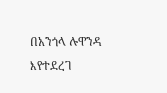በአንጎላ ሉዋንዳ እየተደረገ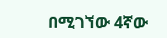በሚገኘው 4ኛው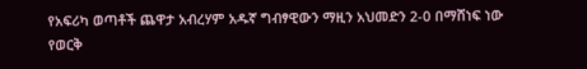የአፍሪካ ወጣቶች ጨዋታ አብረሃም አዱኛ ግብፃዊውን ማዚን አህመድን 2-0 በማሸነፍ ነው የወርቅ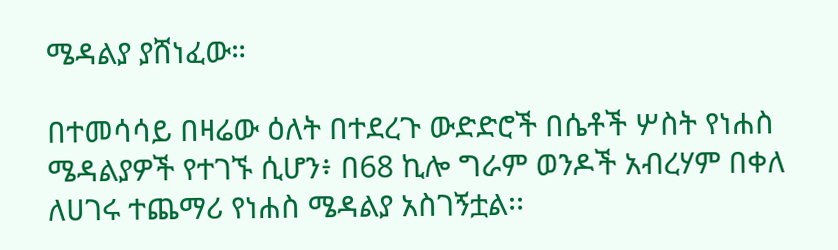ሜዳልያ ያሸነፈው።

በተመሳሳይ በዛሬው ዕለት በተደረጉ ውድድሮች በሴቶች ሦስት የነሐስ ሜዳልያዎች የተገኙ ሲሆን፥ በ68 ኪሎ ግራም ወንዶች አብረሃም በቀለ ለሀገሩ ተጨማሪ የነሐስ ሜዳልያ አስገኝቷል፡፡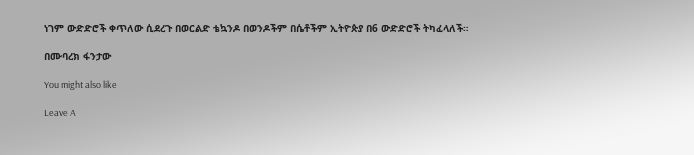ነገም ውድድሮች ቀጥለው ሲደረጉ በወርልድ ቴኳንዶ በወንዶችም በሴቶችም ኢትዮጵያ በ6 ውድድሮች ትካፈላለች።

በሙባረክ ፋንታው

You might also like

Leave A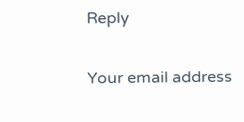Reply

Your email address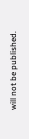will not be published.